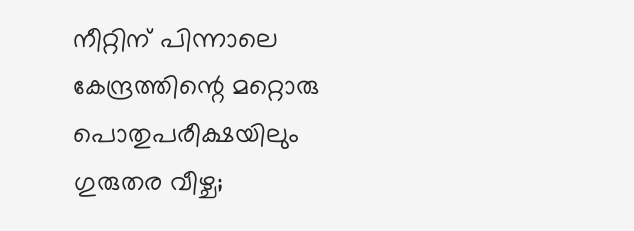നീറ്റിന് പിന്നാലെ കേന്ദ്രത്തിന്റെ മറ്റൊരു പൊതുപരീക്ഷയിലും ഗുരുതര വീഴ്ച;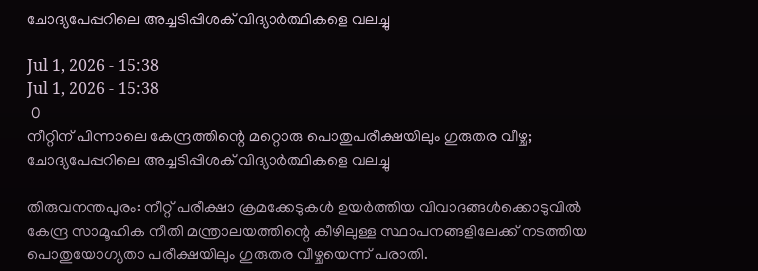ചോദ്യപേപ്പറിലെ അച്ചടിപ്പിശക് വിദ്യാർത്ഥികളെ വലച്ചു

Jul 1, 2026 - 15:38
Jul 1, 2026 - 15:38
 0
നീറ്റിന് പിന്നാലെ കേന്ദ്രത്തിന്റെ മറ്റൊരു പൊതുപരീക്ഷയിലും ഗുരുതര വീഴ്ച; ചോദ്യപേപ്പറിലെ അച്ചടിപ്പിശക് വിദ്യാർത്ഥികളെ വലച്ചു

തിരുവനന്തപുരം: നീറ്റ് പരീക്ഷാ ക്രമക്കേടുകൾ ഉയർത്തിയ വിവാദങ്ങൾക്കൊടുവിൽ കേന്ദ്ര സാമൂഹിക നീതി മന്ത്രാലയത്തിന്റെ കീഴിലുള്ള സ്ഥാപനങ്ങളിലേക്ക് നടത്തിയ പൊതുയോഗ്യതാ പരീക്ഷയിലും ഗുരുതര വീഴ്ചയെന്ന് പരാതി.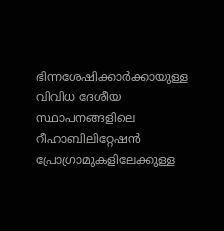ഭിന്നശേഷിക്കാർക്കായുള്ള വിവിധ ദേശീയ സ്ഥാപനങ്ങളിലെ റീഹാബിലിറ്റേഷൻ പ്രോഗ്രാമുകളിലേക്കുള്ള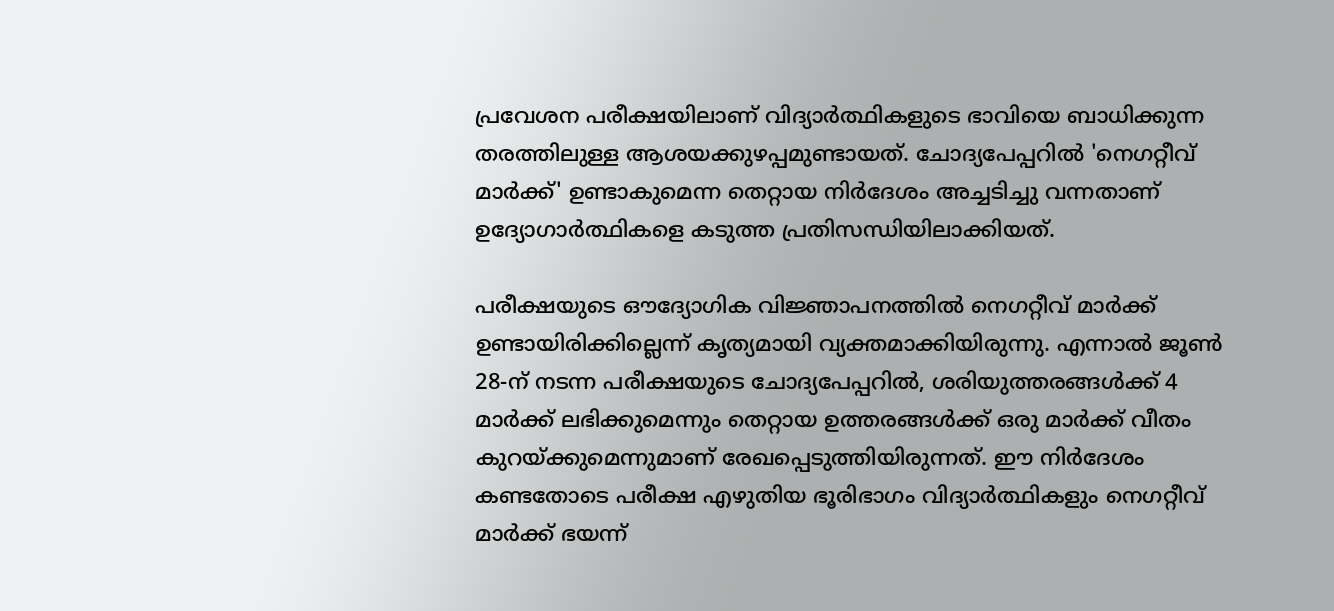പ്രവേശന പരീക്ഷയിലാണ് വിദ്യാർത്ഥികളുടെ ഭാവിയെ ബാധിക്കുന്ന തരത്തിലുള്ള ആശയക്കുഴപ്പമുണ്ടായത്. ചോദ്യപേപ്പറിൽ 'നെഗറ്റീവ് മാർക്ക്' ഉണ്ടാകുമെന്ന തെറ്റായ നിർദേശം അച്ചടിച്ചു വന്നതാണ് ഉദ്യോഗാർത്ഥികളെ കടുത്ത പ്രതിസന്ധിയിലാക്കിയത്.

പരീക്ഷയുടെ ഔദ്യോഗിക വിജ്ഞാപനത്തിൽ നെഗറ്റീവ് മാർക്ക് ഉണ്ടായിരിക്കില്ലെന്ന് കൃത്യമായി വ്യക്തമാക്കിയിരുന്നു. എന്നാൽ ജൂൺ 28-ന് നടന്ന പരീക്ഷയുടെ ചോദ്യപേപ്പറിൽ, ശരിയുത്തരങ്ങൾക്ക് 4 മാർക്ക് ലഭിക്കുമെന്നും തെറ്റായ ഉത്തരങ്ങൾക്ക് ഒരു മാർക്ക് വീതം കുറയ്ക്കുമെന്നുമാണ് രേഖപ്പെടുത്തിയിരുന്നത്. ഈ നിർദേശം കണ്ടതോടെ പരീക്ഷ എഴുതിയ ഭൂരിഭാഗം വിദ്യാർത്ഥികളും നെഗറ്റീവ് മാർക്ക് ഭയന്ന്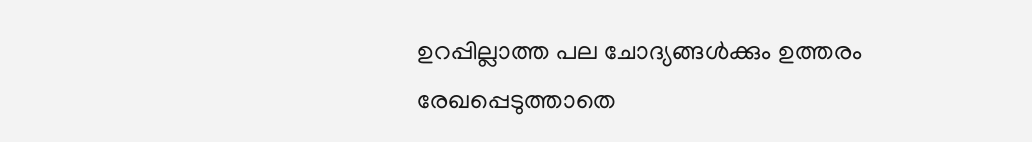ഉറപ്പില്ലാത്ത പല ചോദ്യങ്ങൾക്കും ഉത്തരം രേഖപ്പെടുത്താതെ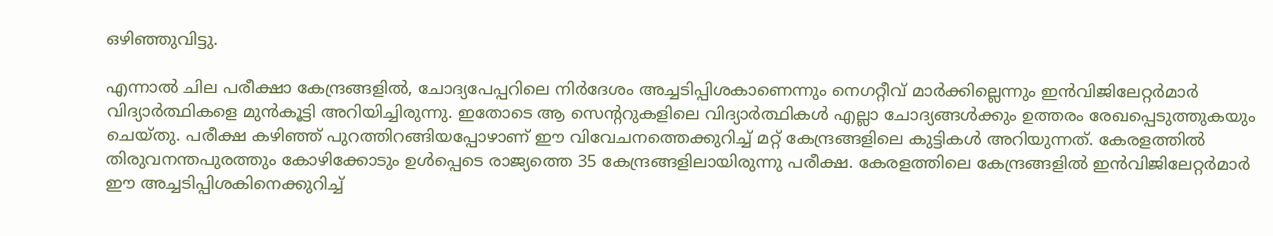ഒഴിഞ്ഞുവിട്ടു.

എന്നാൽ ചില പരീക്ഷാ കേന്ദ്രങ്ങളിൽ, ചോദ്യപേപ്പറിലെ നിർദേശം അച്ചടിപ്പിശകാണെന്നും നെഗറ്റീവ് മാർക്കില്ലെന്നും ഇൻവിജിലേറ്റർമാർ വിദ്യാർത്ഥികളെ മുൻകൂട്ടി അറിയിച്ചിരുന്നു. ഇതോടെ ആ സെന്ററുകളിലെ വിദ്യാർത്ഥികൾ എല്ലാ ചോദ്യങ്ങൾക്കും ഉത്തരം രേഖപ്പെടുത്തുകയും ചെയ്തു. പരീക്ഷ കഴിഞ്ഞ് പുറത്തിറങ്ങിയപ്പോഴാണ് ഈ വിവേചനത്തെക്കുറിച്ച് മറ്റ് കേന്ദ്രങ്ങളിലെ കുട്ടികൾ അറിയുന്നത്. കേരളത്തിൽ തിരുവനന്തപുരത്തും കോഴിക്കോടും ഉൾപ്പെടെ രാജ്യത്തെ 35 കേന്ദ്രങ്ങളിലായിരുന്നു പരീക്ഷ. കേരളത്തിലെ കേന്ദ്രങ്ങളിൽ ഇൻവിജിലേറ്റർമാർ ഈ അച്ചടിപ്പിശകിനെക്കുറിച്ച്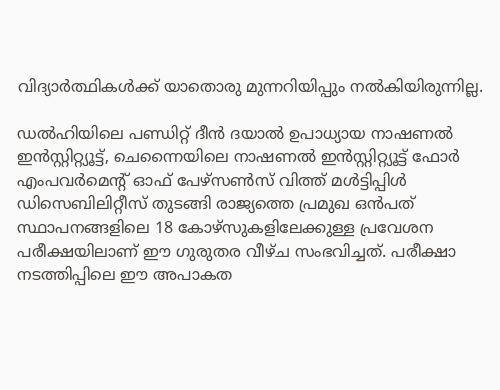വിദ്യാർത്ഥികൾക്ക് യാതൊരു മുന്നറിയിപ്പും നൽകിയിരുന്നില്ല.

ഡൽഹിയിലെ പണ്ഡിറ്റ് ദീൻ ദയാൽ ഉപാധ്യായ നാഷണൽ ഇൻസ്റ്റിറ്റ്യൂട്ട്, ചെന്നൈയിലെ നാഷണൽ ഇൻസ്റ്റിറ്റ്യൂട്ട് ഫോർ എംപവർമെന്റ് ഓഫ് പേഴ്സൺസ് വിത്ത് മൾട്ടിപ്പിൾ ഡിസെബിലിറ്റീസ് തുടങ്ങി രാജ്യത്തെ പ്രമുഖ ഒൻപത് സ്ഥാപനങ്ങളിലെ 18 കോഴ്സുകളിലേക്കുള്ള പ്രവേശന പരീക്ഷയിലാണ് ഈ ഗുരുതര വീഴ്ച സംഭവിച്ചത്. പരീക്ഷാ നടത്തിപ്പിലെ ഈ അപാകത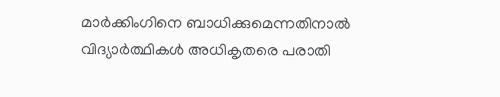മാർക്കിംഗിനെ ബാധിക്കുമെന്നതിനാൽ വിദ്യാർത്ഥികൾ അധികൃതരെ പരാതി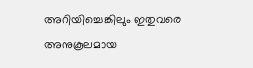അറിയിച്ചെങ്കിലും ഇതുവരെ അനുകൂലമായ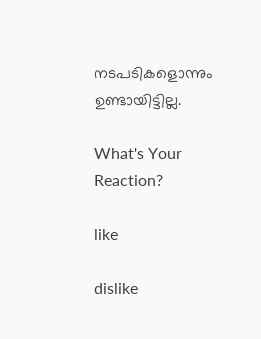നടപടികളൊന്നും ഉണ്ടായിട്ടില്ല.

What's Your Reaction?

like

dislike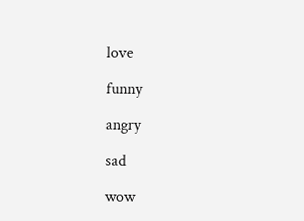love

funny

angry

sad

wow